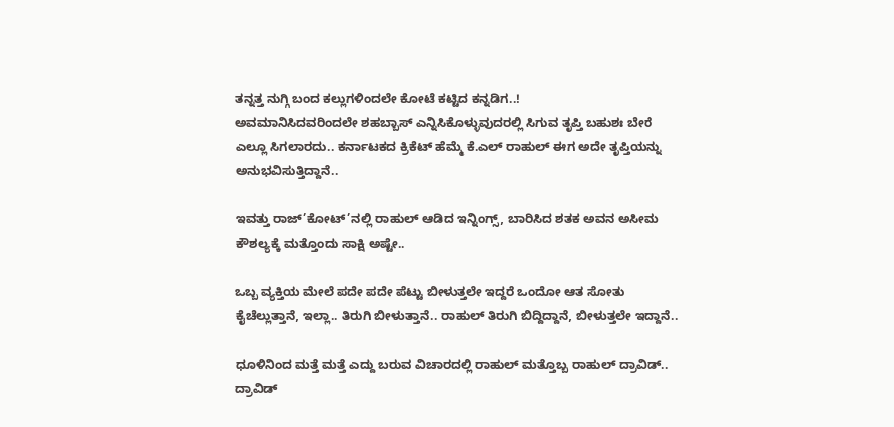ತನ್ನತ್ತ ನುಗ್ಗಿ ಬಂದ ಕಲ್ಲುಗಳಿಂದಲೇ ಕೋಟೆ ಕಟ್ಟಿದ ಕನ್ನಡಿಗ..!
ಅವಮಾನಿಸಿದವರಿಂದಲೇ ಶಹಬ್ಬಾಸ್ ಎನ್ನಿಸಿಕೊಳ್ಳುವುದರಲ್ಲಿ ಸಿಗುವ ತೃಪ್ತಿ ಬಹುಶಃ ಬೇರೆ ಎಲ್ಲೂ ಸಿಗಲಾರದು.. ಕರ್ನಾಟಕದ ಕ್ರಿಕೆಟ್ ಹೆಮ್ಮೆ ಕೆ.ಎಲ್ ರಾಹುಲ್ ಈಗ ಅದೇ ತೃಪ್ತಿಯನ್ನು ಅನುಭವಿಸುತ್ತಿದ್ದಾನೆ..

ಇವತ್ತು ರಾಜ್’ಕೋಟ್’ನಲ್ಲಿ ರಾಹುಲ್ ಆಡಿದ ಇನ್ನಿಂಗ್ಸ್, ಬಾರಿಸಿದ ಶತಕ ಅವನ ಅಸೀಮ ಕೌಶಲ್ಯಕ್ಕೆ ಮತ್ತೊಂದು ಸಾಕ್ಷಿ ಅಷ್ಟೇ..

ಒಬ್ಬ ವ್ಯಕ್ತಿಯ ಮೇಲೆ ಪದೇ ಪದೇ ಪೆಟ್ಟು ಬೀಳುತ್ತಲೇ ಇದ್ದರೆ ಒಂದೋ ಆತ ಸೋತು ಕೈಚೆಲ್ಲುತ್ತಾನೆ, ಇಲ್ಲಾ.. ತಿರುಗಿ ಬೀಳುತ್ತಾನೆ.. ರಾಹುಲ್ ತಿರುಗಿ ಬಿದ್ದಿದ್ದಾನೆ, ಬೀಳುತ್ತಲೇ ಇದ್ದಾನೆ..

ಧೂಳಿನಿಂದ ಮತ್ತೆ ಮತ್ತೆ ಎದ್ದು ಬರುವ ವಿಚಾರದಲ್ಲಿ ರಾಹುಲ್ ಮತ್ತೊಬ್ಬ ರಾಹುಲ್ ದ್ರಾವಿಡ್.. ದ್ರಾವಿಡ್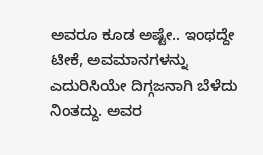ಅವರೂ ಕೂಡ ಅಷ್ಟೇ.. ಇಂಥದ್ದೇ ಟೀಕೆ, ಅವಮಾನಗಳನ್ನು ಎದುರಿಸಿಯೇ ದಿಗ್ಗಜನಾಗಿ ಬೆಳೆದು ನಿಂತದ್ದು. ಅವರ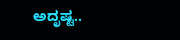ಅದೃಷ್ಟ..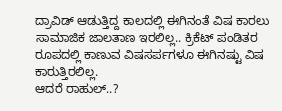ದ್ರಾವಿಡ್ ಆಡುತ್ತಿದ್ದ ಕಾಲದಲ್ಲಿ ಈಗಿನಂತೆ ವಿಷ ಕಾರಲು ಸಾಮಾಜಿಕ ಜಾಲತಾಣ ಇರಲಿಲ್ಲ.. ಕ್ರಿಕೆಟ್ ಪಂಡಿತರ ರೂಪದಲ್ಲಿ ಕಾಣುವ ವಿಷಸರ್ಪಗಳೂ ಈಗಿನಷ್ಟು ವಿಷ ಕಾರುತ್ತಿರಲಿಲ್ಲ.
ಆದರೆ ರಾಹುಲ್..?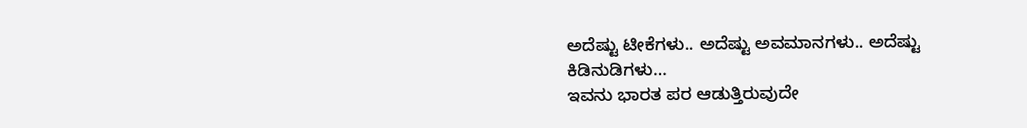ಅದೆಷ್ಟು ಟೀಕೆಗಳು.. ಅದೆಷ್ಟು ಅವಮಾನಗಳು.. ಅದೆಷ್ಟು ಕಿಡಿನುಡಿಗಳು…
ಇವನು ಭಾರತ ಪರ ಆಡುತ್ತಿರುವುದೇ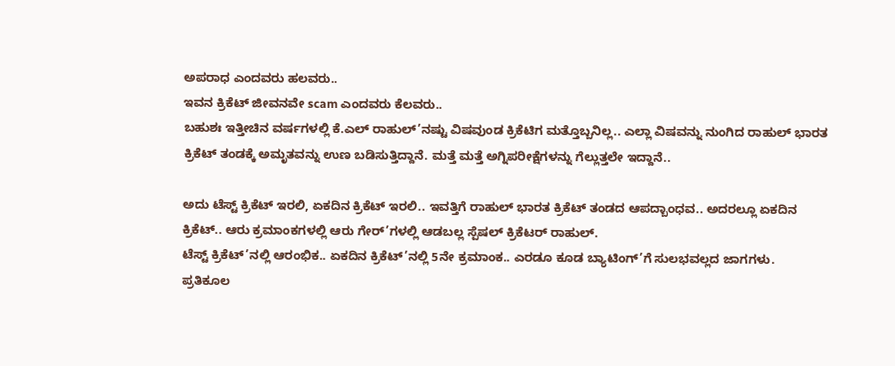ಅಪರಾಧ ಎಂದವರು ಹಲವರು..
ಇವನ ಕ್ರಿಕೆಟ್ ಜೀವನವೇ scam ಎಂದವರು ಕೆಲವರು..
ಬಹುಶಃ ಇತ್ತೀಚಿನ ವರ್ಷಗಳಲ್ಲಿ ಕೆ.ಎಲ್ ರಾಹುಲ್’ನಷ್ಟು ವಿಷವುಂಡ ಕ್ರಿಕೆಟಿಗ ಮತ್ತೊಬ್ಬನಿಲ್ಲ.. ಎಲ್ಲಾ ವಿಷವನ್ನು ನುಂಗಿದ ರಾಹುಲ್ ಭಾರತ ಕ್ರಿಕೆಟ್ ತಂಡಕ್ಕೆ ಅಮೃತವನ್ನು ಉಣ ಬಡಿಸುತ್ತಿದ್ದಾನೆ. ಮತ್ತೆ ಮತ್ತೆ ಅಗ್ನಿಪರೀಕ್ಷೆಗಳನ್ನು ಗೆಲ್ಲುತ್ತಲೇ ಇದ್ದಾನೆ..

ಅದು ಟೆಸ್ಟ್ ಕ್ರಿಕೆಟ್ ಇರಲಿ, ಏಕದಿನ ಕ್ರಿಕೆಟ್ ಇರಲಿ.. ಇವತ್ತಿಗೆ ರಾಹುಲ್ ಭಾರತ ಕ್ರಿಕೆಟ್ ತಂಡದ ಆಪದ್ಬಾಂಧವ.. ಅದರಲ್ಲೂ ಏಕದಿನ ಕ್ರಿಕೆಟ್.. ಆರು ಕ್ರಮಾಂಕಗಳಲ್ಲಿ ಆರು ಗೇರ್’ಗಳಲ್ಲಿ ಆಡಬಲ್ಲ ಸ್ಪೆಷಲ್ ಕ್ರಿಕೆಟರ್ ರಾಹುಲ್.
ಟೆಸ್ಟ್ ಕ್ರಿಕೆಟ್’ನಲ್ಲಿ ಆರಂಭಿಕ.. ಏಕದಿನ ಕ್ರಿಕೆಟ್’ನಲ್ಲಿ 5ನೇ ಕ್ರಮಾಂಕ.. ಎರಡೂ ಕೂಡ ಬ್ಯಾಟಿಂಗ್’ಗೆ ಸುಲಭವಲ್ಲದ ಜಾಗಗಳು.
ಪ್ರತಿಕೂಲ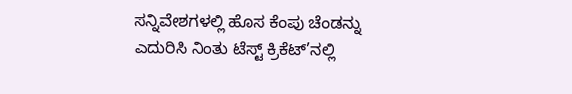ಸನ್ನಿವೇಶಗಳಲ್ಲಿ ಹೊಸ ಕೆಂಪು ಚೆಂಡನ್ನು ಎದುರಿಸಿ ನಿಂತು ಟೆಸ್ಟ್ ಕ್ರಿಕೆಟ್’ನಲ್ಲಿ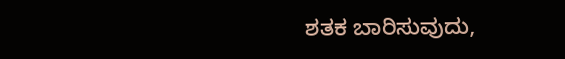ಶತಕ ಬಾರಿಸುವುದು,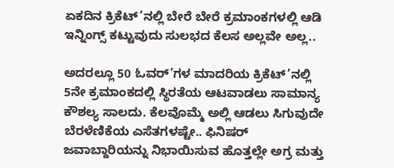ಏಕದಿನ ಕ್ರಿಕೆಟ್’ನಲ್ಲಿ ಬೇರೆ ಬೇರೆ ಕ್ರಮಾಂಕಗಳಲ್ಲಿ ಆಡಿ ಇನ್ನಿಂಗ್ಸ್ ಕಟ್ಟುವುದು ಸುಲಭದ ಕೆಲಸ ಅಲ್ಲವೇ ಅಲ್ಲ..

ಅದರಲ್ಲೂ 50 ಓವರ್’ಗಳ ಮಾದರಿಯ ಕ್ರಿಕೆಟ್’ನಲ್ಲಿ 5ನೇ ಕ್ರಮಾಂಕದಲ್ಲಿ ಸ್ಥಿರತೆಯ ಆಟವಾಡಲು ಸಾಮಾನ್ಯ ಕೌಶಲ್ಯ ಸಾಲದು. ಕೆಲವೊಮ್ಮೆ ಅಲ್ಲಿ ಆಡಲು ಸಿಗುವುದೇ ಬೆರಳೆಣಿಕೆಯ ಎಸೆತಗಳಷ್ಟೇ.. ಫಿನಿಷರ್ ಜವಾಬ್ದಾರಿಯನ್ನು ನಿಭಾಯಿಸುವ ಹೊತ್ತಲ್ಲೇ ಅಗ್ರ ಮತ್ತು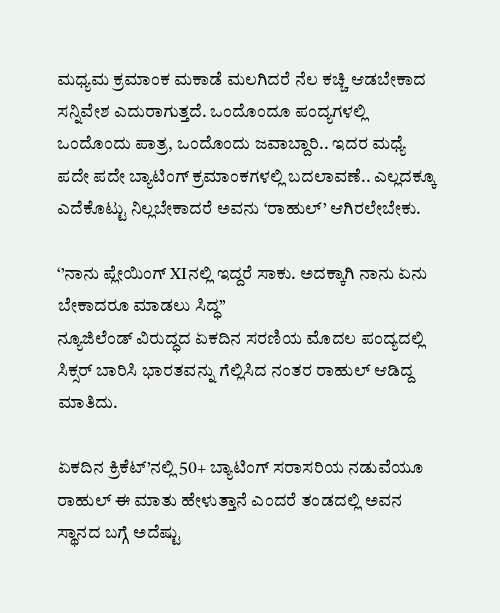ಮಧ್ಯಮ ಕ್ರಮಾಂಕ ಮಕಾಡೆ ಮಲಗಿದರೆ ನೆಲ ಕಚ್ಚಿ ಆಡಬೇಕಾದ ಸನ್ನಿವೇಶ ಎದುರಾಗುತ್ತದೆ. ಒಂದೊಂದೂ ಪಂದ್ಯಗಳಲ್ಲಿ ಒಂದೊಂದು ಪಾತ್ರ, ಒಂದೊಂದು ಜವಾಬ್ದಾರಿ.. ಇದರ ಮಧ್ಯೆ ಪದೇ ಪದೇ ಬ್ಯಾಟಿಂಗ್ ಕ್ರಮಾಂಕಗಳಲ್ಲಿ ಬದಲಾವಣೆ.. ಎಲ್ಲದಕ್ಕೂ ಎದೆಕೊಟ್ಟು ನಿಲ್ಲಬೇಕಾದರೆ ಅವನು ‘ರಾಹುಲ್’ ಆಗಿರಲೇಬೇಕು.

‘’ನಾನು ಪ್ಲೇಯಿಂಗ್ XIನಲ್ಲಿ ಇದ್ದರೆ ಸಾಕು. ಅದಕ್ಕಾಗಿ ನಾನು ಏನು ಬೇಕಾದರೂ ಮಾಡಲು ಸಿದ್ಧ’’
ನ್ಯೂಜಿಲೆಂಡ್ ವಿರುದ್ಧದ ಏಕದಿನ ಸರಣಿಯ ಮೊದಲ ಪಂದ್ಯದಲ್ಲಿ ಸಿಕ್ಸರ್ ಬಾರಿಸಿ ಭಾರತವನ್ನು ಗೆಲ್ಲಿಸಿದ ನಂತರ ರಾಹುಲ್ ಆಡಿದ್ದ ಮಾತಿದು.

ಏಕದಿನ ಕ್ರಿಕೆಟ್’ನಲ್ಲಿ 50+ ಬ್ಯಾಟಿಂಗ್ ಸರಾಸರಿಯ ನಡುವೆಯೂ ರಾಹುಲ್ ಈ ಮಾತು ಹೇಳುತ್ತಾನೆ ಎಂದರೆ ತಂಡದಲ್ಲಿ ಅವನ ಸ್ಥಾನದ ಬಗ್ಗೆ ಅದೆಷ್ಟು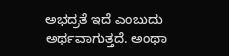ಅಭದ್ರತೆ ಇದೆ ಎಂಬುದು ಅರ್ಥವಾಗುತ್ತದೆ. ಅಂಥಾ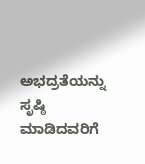ಅಭದ್ರತೆಯನ್ನು ಸೃಷ್ಠಿ ಮಾಡಿದವರಿಗೆ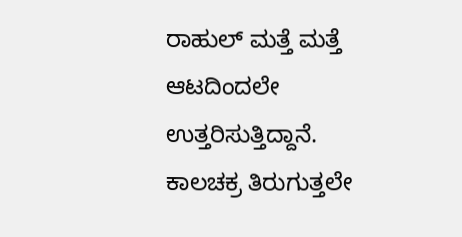ರಾಹುಲ್ ಮತ್ತೆ ಮತ್ತೆ ಆಟದಿಂದಲೇ ಉತ್ತರಿಸುತ್ತಿದ್ದಾನೆ.
ಕಾಲಚಕ್ರ ತಿರುಗುತ್ತಲೇ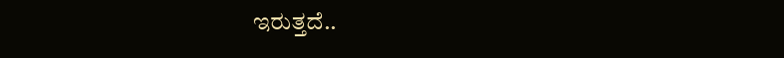ಇರುತ್ತದೆ..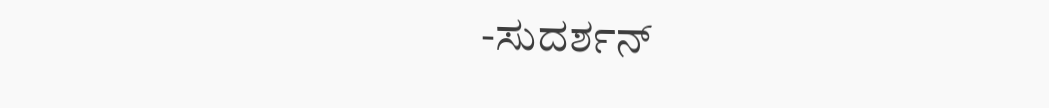-ಸುದರ್ಶನ್